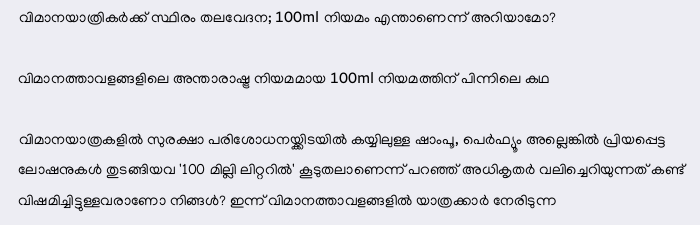വിമാനയാത്രികർക്ക് സ്ഥിരം തലവേദന; 100ml നിയമം എന്താണെന്ന് അറിയാമോ?

വിമാനത്താവളങ്ങളിലെ അന്താരാഷ്ട്ര നിയമമായ 100ml നിയമത്തിന് പിന്നിലെ കഥ

വിമാനയാത്രകളില്‍ സുരക്ഷാ പരിശോധനയ്ക്കിടയില്‍ കയ്യിലുള്ള ഷാംപൂ, പെര്‍ഫ്യൂം അല്ലെങ്കില്‍ പ്രിയപ്പെട്ട ലോഷനുകൾ തുടങ്ങിയവ '100 മില്ലി ലിറ്ററില്‍' കൂടുതലാണെന്ന് പറഞ്ഞ് അധികൃതര്‍ വലിച്ചെറിയുന്നത് കണ്ട് വിഷമിച്ചിട്ടുള്ളവരാണോ നിങ്ങള്‍? ഇന്ന് വിമാനത്താവളങ്ങളില്‍ യാത്രക്കാര്‍ നേരിടുന്ന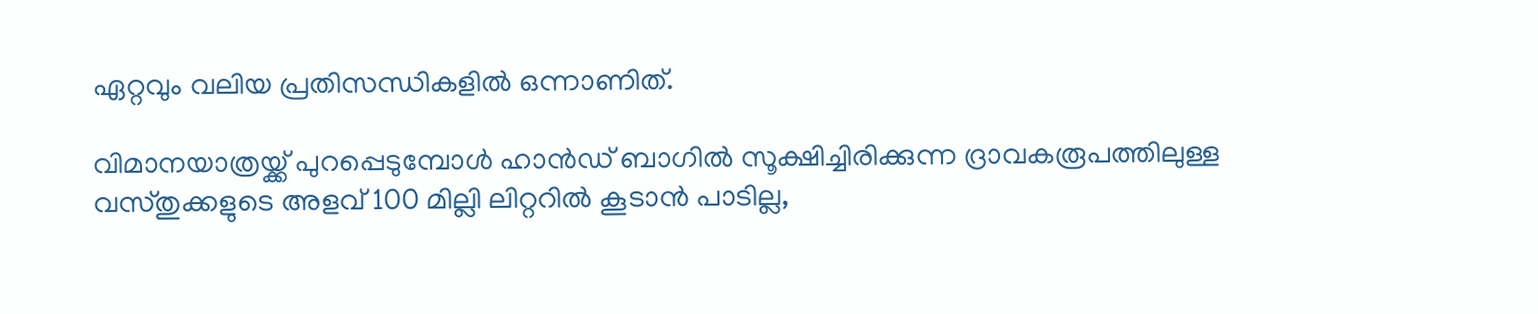ഏറ്റവും വലിയ പ്രതിസന്ധികളില്‍ ഒന്നാണിത്.

വിമാനയാത്രയ്ക്ക് പുറപ്പെടുമ്പോള്‍ ഹാന്‍ഡ് ബാഗിൽ സൂക്ഷിച്ചിരിക്കുന്ന ദ്രാവകരൂപത്തിലുള്ള വസ്തുക്കളുടെ അളവ് 100 മില്ലി ലിറ്ററില്‍ കൂടാന്‍ പാടില്ല,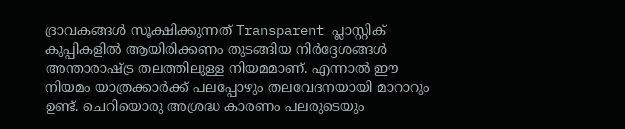ദ്രാവകങ്ങള്‍ സൂക്ഷിക്കുന്നത് Transparent പ്ലാസ്റ്റിക് കുപ്പികളില്‍ ആയിരിക്കണം തുടങ്ങിയ നിര്‍ദ്ദേശങ്ങള്‍ അന്താരാഷ്ട്ര തലത്തിലുള്ള നിയമമാണ്. എന്നാല്‍ ഈ നിയമം യാത്രക്കാര്‍ക്ക് പലപ്പോഴും തലവേദനയായി മാറാറും ഉണ്ട്. ചെറിയൊരു അശ്രദ്ധ കാരണം പലരുടെയും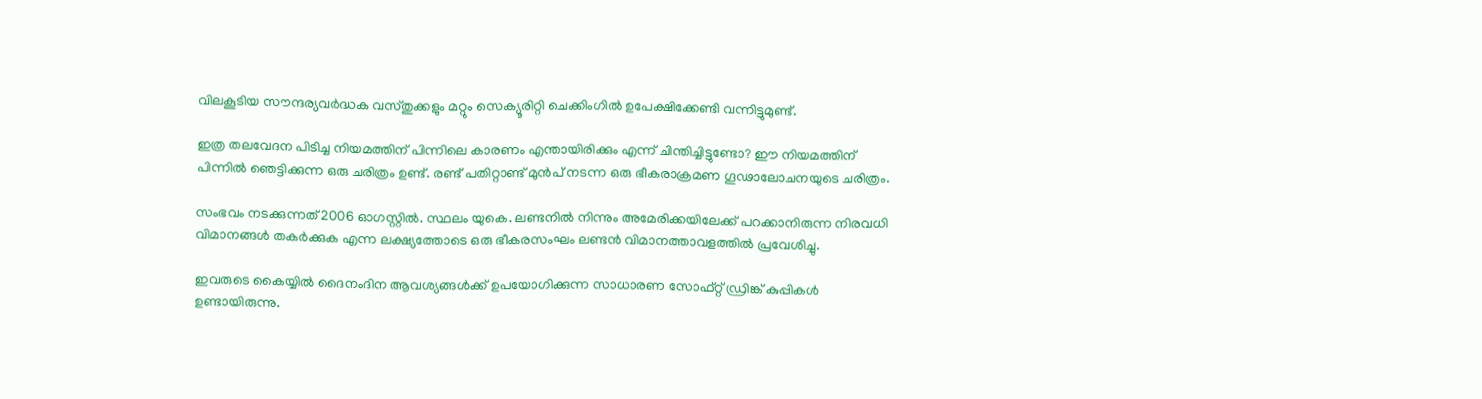വിലകൂടിയ സൗന്ദര്യവര്‍ദ്ധക വസ്തുക്കളും മറ്റും സെക്യൂരിറ്റി ചെക്കിംഗില്‍ ഉപേക്ഷിക്കേണ്ടി വന്നിട്ടുമുണ്ട്.

ഇത്ര തലവേദന പിടിച്ച നിയമത്തിന് പിന്നിലെ കാരണം എന്തായിരിക്കും എന്ന് ചിന്തിച്ചിട്ടുണ്ടോ? ഈ നിയമത്തിന് പിന്നില്‍ ഞെട്ടിക്കുന്ന ഒരു ചരിത്രം ഉണ്ട്. രണ്ട് പതിറ്റാണ്ട് മുൻപ് നടന്ന ഒരു ഭീകരാക്രമണ ഗൂഢാലോചനയുടെ ചരിത്രം.

സംഭവം നടക്കുന്നത് 2006 ഓഗസ്റ്റിൽ. സ്ഥലം യുകെ. ലണ്ടനില്‍ നിന്നും അമേരിക്കയിലേക്ക് പറക്കാനിരുന്ന നിരവധി വിമാനങ്ങള്‍ തകര്‍ക്കുക എന്ന ലക്ഷ്യത്തോടെ ഒരു ഭീകരസംഘം ലണ്ടൻ വിമാനത്താവളത്തിൽ പ്രവേശിച്ചു.

ഇവരുടെ കൈയ്യിൽ ദൈനംദിന ആവശ്യങ്ങള്‍ക്ക് ഉപയോഗിക്കുന്ന സാധാരണ സോഫ്റ്റ് ഡ്രിങ്ക് കുപ്പികൾ ഉണ്ടായിരുന്നു.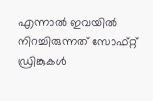എന്നാൽ ഇവയിൽ നിറച്ചിരുന്നത് സോഫ്റ്റ് ഡ്രിങ്കുകൾ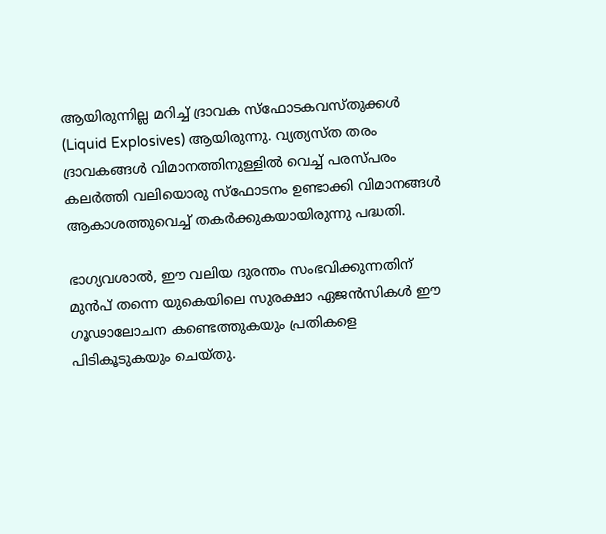ആയിരുന്നില്ല മറിച്ച് ദ്രാവക സ്‌ഫോടകവസ്തുക്കള്‍ (Liquid Explosives) ആയിരുന്നു. വ്യത്യസ്ത തരം ദ്രാവകങ്ങള്‍ വിമാനത്തിനുള്ളില്‍ വെച്ച് പരസ്പരം കലര്‍ത്തി വലിയൊരു സ്‌ഫോടനം ഉണ്ടാക്കി വിമാനങ്ങള്‍ ആകാശത്തുവെച്ച് തകർക്കുകയായിരുന്നു പദ്ധതി.

ഭാഗ്യവശാല്‍, ഈ വലിയ ദുരന്തം സംഭവിക്കുന്നതിന് മുന്‍പ് തന്നെ യുകെയിലെ സുരക്ഷാ ഏജന്‍സികള്‍ ഈ ഗൂഢാലോചന കണ്ടെത്തുകയും പ്രതികളെ പിടികൂടുകയും ചെയ്തു.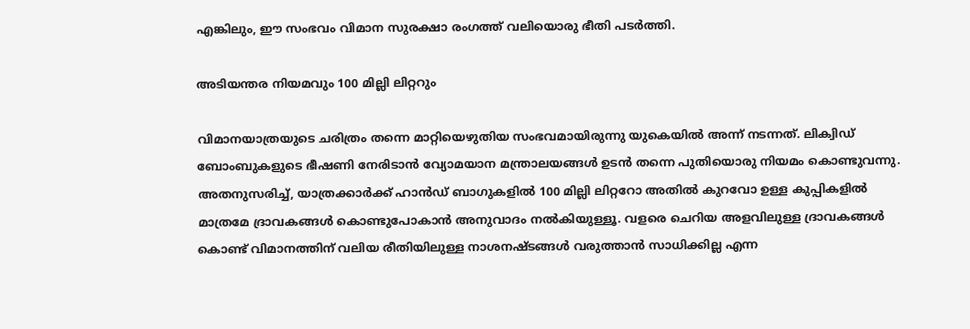എങ്കിലും, ഈ സംഭവം വിമാന സുരക്ഷാ രംഗത്ത് വലിയൊരു ഭീതി പടര്‍ത്തി.

അടിയന്തര നിയമവും 100 മില്ലി ലിറ്ററും

വിമാനയാത്രയുടെ ചരിത്രം തന്നെ മാറ്റിയെഴുതിയ സംഭവമായിരുന്നു യുകെയിൽ അന്ന് നടന്നത്. ലിക്വിഡ് ബോംബുകളുടെ ഭീഷണി നേരിടാന്‍ വ്യോമയാന മന്ത്രാലയങ്ങള്‍ ഉടന്‍ തന്നെ പുതിയൊരു നിയമം കൊണ്ടുവന്നു. അതനുസരിച്ച്, യാത്രക്കാര്‍ക്ക് ഹാന്‍ഡ് ബാഗുകളില്‍ 100 മില്ലി ലിറ്ററോ അതില്‍ കുറവോ ഉള്ള കുപ്പികളില്‍ മാത്രമേ ദ്രാവകങ്ങള്‍ കൊണ്ടുപോകാന്‍ അനുവാദം നല്‍കിയുള്ളൂ. വളരെ ചെറിയ അളവിലുള്ള ദ്രാവകങ്ങള്‍ കൊണ്ട് വിമാനത്തിന് വലിയ രീതിയിലുള്ള നാശനഷ്ടങ്ങള്‍ വരുത്താന്‍ സാധിക്കില്ല എന്ന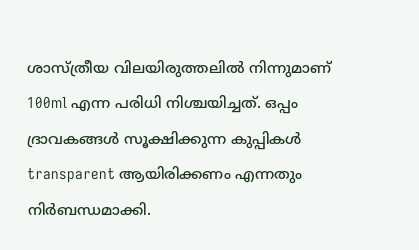ശാസ്ത്രീയ വിലയിരുത്തലിൽ നിന്നുമാണ് 100ml എന്ന പരിധി നിശ്ചയിച്ചത്. ഒപ്പം ദ്രാവകങ്ങൾ സൂക്ഷിക്കുന്ന കുപ്പികള്‍ transparent ആയിരിക്കണം എന്നതും നിര്‍ബന്ധമാക്കി.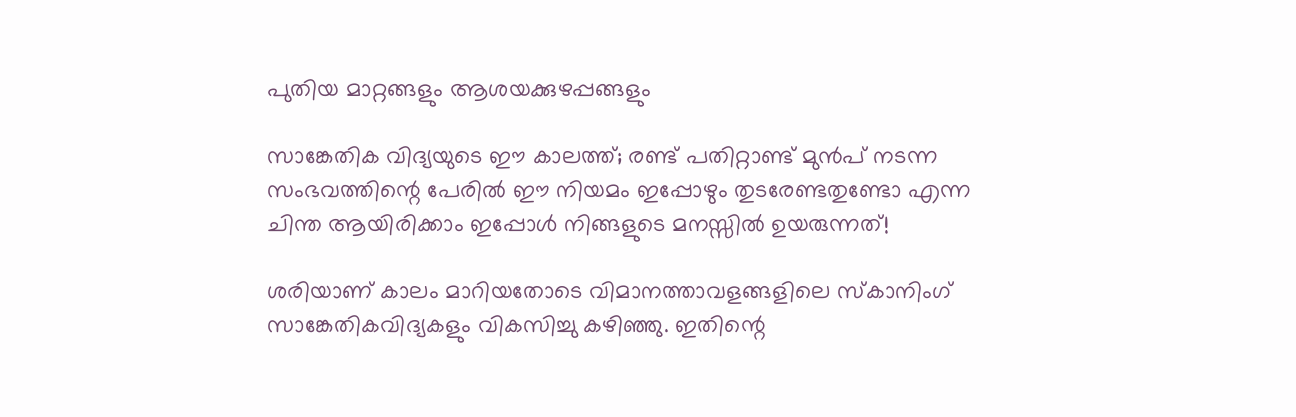പുതിയ മാറ്റങ്ങളും ആശയക്കുഴപ്പങ്ങളും

സാങ്കേതിക വിദ്യയുടെ ഈ കാലത്ത്; രണ്ട് പതിറ്റാണ്ട് മുൻപ് നടന്ന സംഭവത്തിന്റെ പേരിൽ ഈ നിയമം ഇപ്പോഴും തുടരേണ്ടതുണ്ടോ എന്ന ചിന്ത ആയിരിക്കാം ഇപ്പോൾ നിങ്ങളുടെ മനസ്സിൽ ഉയരുന്നത്!

ശരിയാണ് കാലം മാറിയതോടെ വിമാനത്താവളങ്ങളിലെ സ്‌കാനിംഗ് സാങ്കേതികവിദ്യകളും വികസിച്ചു കഴിഞ്ഞു. ഇതിന്റെ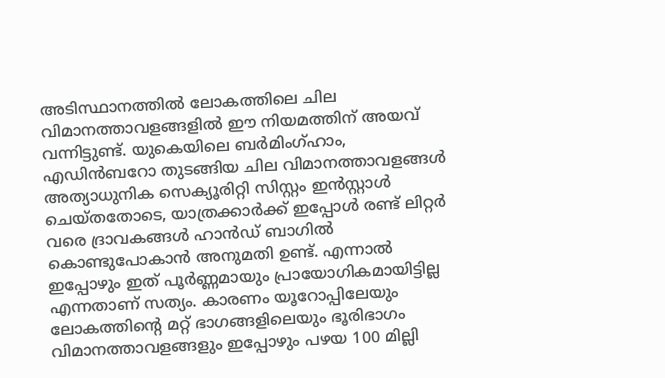അടിസ്ഥാനത്തിൽ ലോകത്തിലെ ചില വിമാനത്താവളങ്ങളിൽ ഈ നിയമത്തിന് അയവ് വന്നിട്ടുണ്ട്. യുകെയിലെ ബര്‍മിംഗ്ഹാം, എഡിന്‍ബറോ തുടങ്ങിയ ചില വിമാനത്താവളങ്ങള്‍ അത്യാധുനിക സെക്യൂരിറ്റി സിസ്റ്റം ഇന്‍സ്റ്റാള്‍ ചെയ്തതോടെ, യാത്രക്കാര്‍ക്ക് ഇപ്പോള്‍ രണ്ട് ലിറ്റര്‍ വരെ ദ്രാവകങ്ങള്‍ ഹാന്‍ഡ് ബാഗില്‍ കൊണ്ടുപോകാന്‍ അനുമതി ഉണ്ട്. എന്നാൽ ഇപ്പോഴും ഇത് പൂർണ്ണമായും പ്രായോഗികമായിട്ടില്ല എന്നതാണ് സത്യം. കാരണം യൂറോപ്പിലേയും ലോകത്തിന്റെ മറ്റ് ഭാഗങ്ങളിലെയും ഭൂരിഭാഗം വിമാനത്താവളങ്ങളും ഇപ്പോഴും പഴയ 100 മില്ലി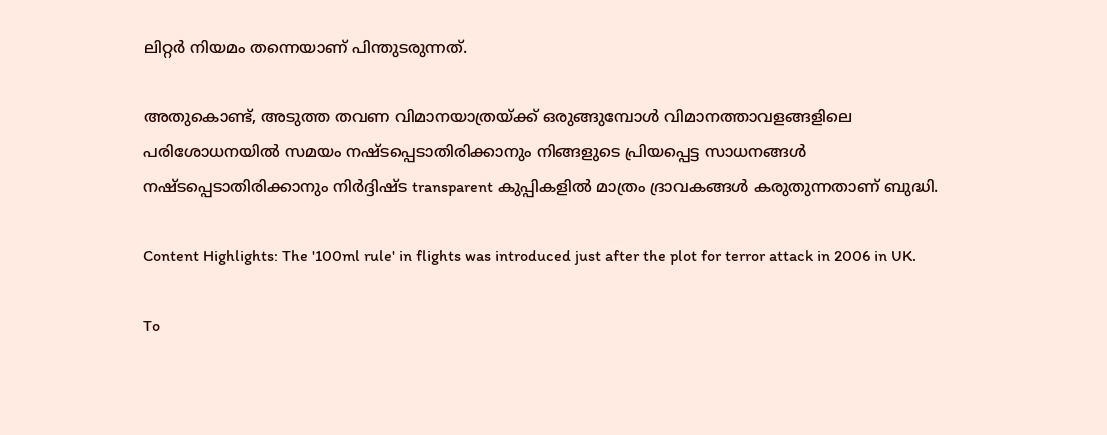ലിറ്റര്‍ നിയമം തന്നെയാണ് പിന്തുടരുന്നത്.

അതുകൊണ്ട്, അടുത്ത തവണ വിമാനയാത്രയ്ക്ക് ഒരുങ്ങുമ്പോള്‍ വിമാനത്താവളങ്ങളിലെ പരിശോധനയില്‍ സമയം നഷ്ടപ്പെടാതിരിക്കാനും നിങ്ങളുടെ പ്രിയപ്പെട്ട സാധനങ്ങള്‍ നഷ്ടപ്പെടാതിരിക്കാനും നിർദ്ദിഷ്ട transparent കുപ്പികളില്‍ മാത്രം ദ്രാവകങ്ങള്‍ കരുതുന്നതാണ് ബുദ്ധി.

Content Highlights: The '100ml rule' in flights was introduced just after the plot for terror attack in 2006 in UK.

To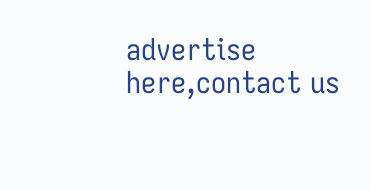advertise here,contact us